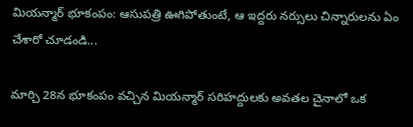మియన్మార్ భూకంపం: ఆసుపత్రి ఊగిపోతుంటే, ఆ ఇద్దరు నర్సులు చిన్నారులను ఏం చేశారో చూడండి...

మార్చి 28న భూకంపం వచ్చిన మియన్మార్ సరిహద్దులకు అవతల చైనాలో ఒక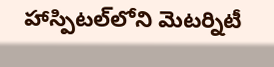హాస్పిటల్‌లోని మెటర్నిటీ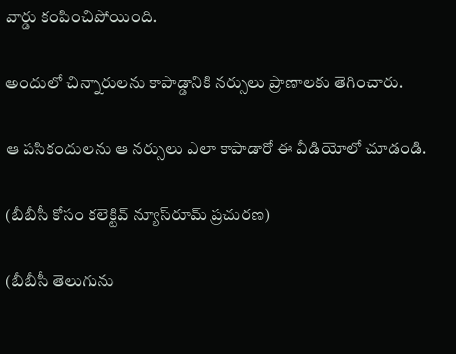వార్డు కంపించిపోయింది.

అందులో చిన్నారులను కాపాడ్డానికి నర్సులు ప్రాణాలకు తెగించారు.

ఆ పసికందులను ఆ నర్సులు ఎలా కాపాడారో ఈ వీడియోలో చూడండి.

(బీబీసీ కోసం కలెక్టివ్ న్యూస్‌రూమ్ ప్రచురణ)

(బీబీసీ తెలుగును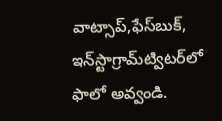వాట్సాప్‌,ఫేస్‌బుక్, ఇన్‌స్టాగ్రామ్‌ట్విటర్‌లో ఫాలో అవ్వండి.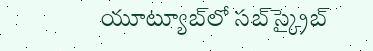యూట్యూబ్‌లో సబ్‌స్క్రైబ్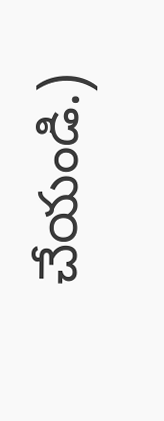చేయండి.)